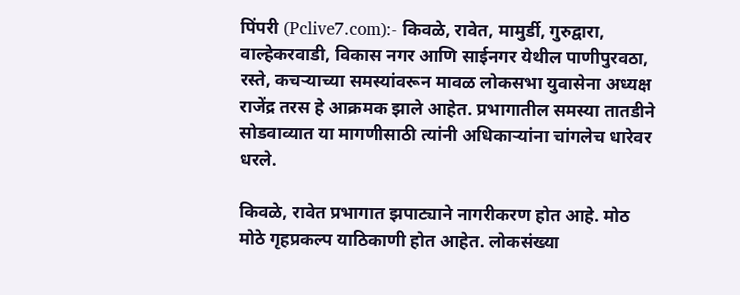पिंपरी (Pclive7.com):- किवळे, रावेत, मामुर्डी, गुरुद्वारा, वाल्हेकरवाडी, विकास नगर आणि साईनगर येथील पाणीपुरवठा, रस्ते, कचऱ्याच्या समस्यांवरून मावळ लोकसभा युवासेना अध्यक्ष राजेंद्र तरस हे आक्रमक झाले आहेत. प्रभागातील समस्या तातडीने सोडवाव्यात या मागणीसाठी त्यांनी अधिकाऱ्यांना चांगलेच धारेवर धरले.

किवळे, रावेत प्रभागात झपाट्याने नागरीकरण होत आहे. मोठ मोठे गृहप्रकल्प याठिकाणी होत आहेत. लोकसंख्या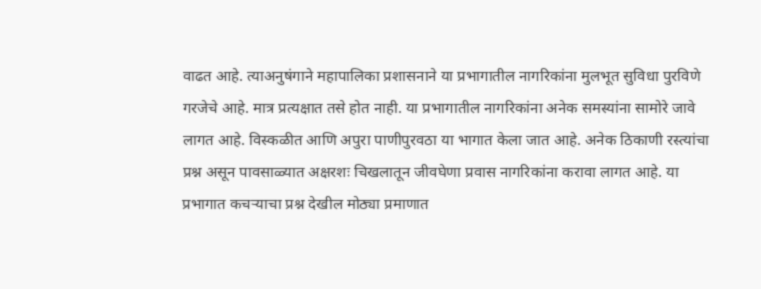वाढत आहे. त्याअनुषंगाने महापालिका प्रशासनाने या प्रभागातील नागरिकांना मुलभूत सुविधा पुरविणे गरजेचे आहे. मात्र प्रत्यक्षात तसे होत नाही. या प्रभागातील नागरिकांना अनेक समस्यांना सामोरे जावे लागत आहे. विस्कळीत आणि अपुरा पाणीपुरवठा या भागात केला जात आहे. अनेक ठिकाणी रस्त्यांचा प्रश्न असून पावसाळ्यात अक्षरशः चिखलातून जीवघेणा प्रवास नागरिकांना करावा लागत आहे. या प्रभागात कचऱ्याचा प्रश्न देखील मोठ्या प्रमाणात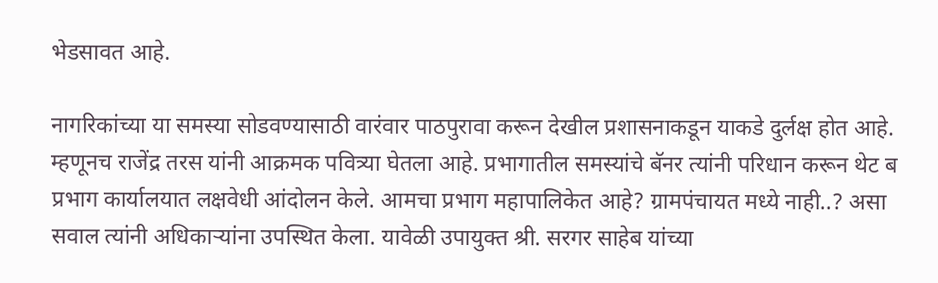भेडसावत आहे.

नागरिकांच्या या समस्या सोडवण्यासाठी वारंवार पाठपुरावा करून देखील प्रशासनाकडून याकडे दुर्लक्ष होत आहे. म्हणूनच राजेंद्र तरस यांनी आक्रमक पवित्र्या घेतला आहे. प्रभागातील समस्यांचे बॅनर त्यांनी परिधान करून थेट ब प्रभाग कार्यालयात लक्षवेधी आंदोलन केले. आमचा प्रभाग महापालिकेत आहे? ग्रामपंचायत मध्ये नाही..? असा सवाल त्यांनी अधिकाऱ्यांना उपस्थित केला. यावेळी उपायुक्त श्री. सरगर साहेब यांच्या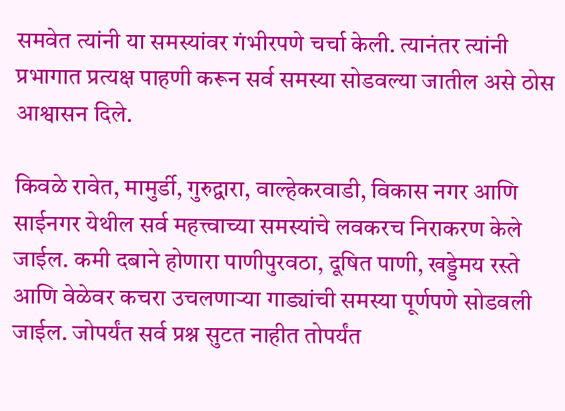समवेत त्यांनी या समस्यांवर गंभीरपणे चर्चा केली. त्यानंतर त्यांनी प्रभागात प्रत्यक्ष पाहणी करून सर्व समस्या सोडवल्या जातील असे ठोस आश्वासन दिले.

किवळे रावेत, मामुर्डी, गुरुद्वारा, वाल्हेकरवाडी, विकास नगर आणि साईनगर येथील सर्व महत्त्वाच्या समस्यांचे लवकरच निराकरण केले जाईल. कमी दबाने होणारा पाणीपुरवठा, दूषित पाणी, खड्डेमय रस्ते आणि वेळेवर कचरा उचलणाऱ्या गाड्यांची समस्या पूर्णपणे सोडवली जाईल. जोपर्यंत सर्व प्रश्न सुटत नाहीत तोपर्यंत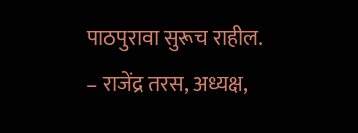पाठपुरावा सुरूच राहील.
– राजेंद्र तरस, अध्यक्ष,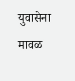युवासेना मावळ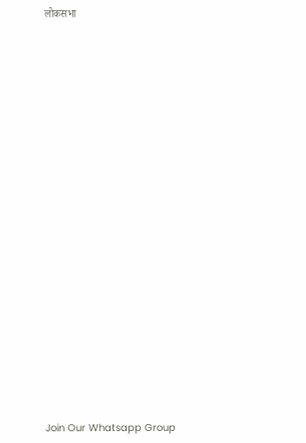लोकसभा






















Join Our Whatsapp Group